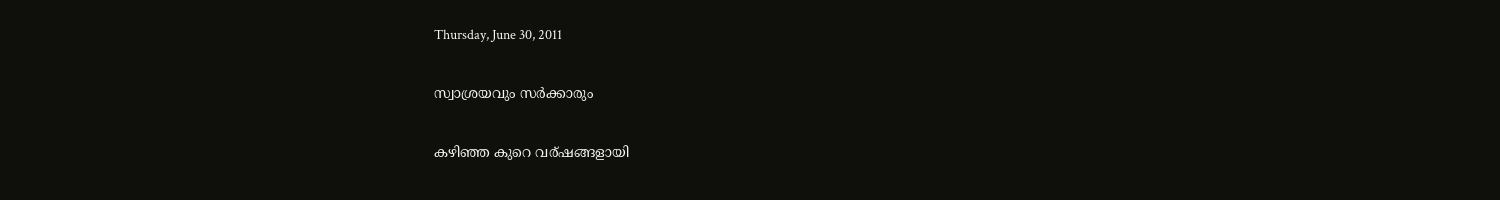Thursday, June 30, 2011

സ്വാശ്രയവും സര്‍ക്കാരും

കഴിഞ്ഞ കുറെ വര്ഷങ്ങളായി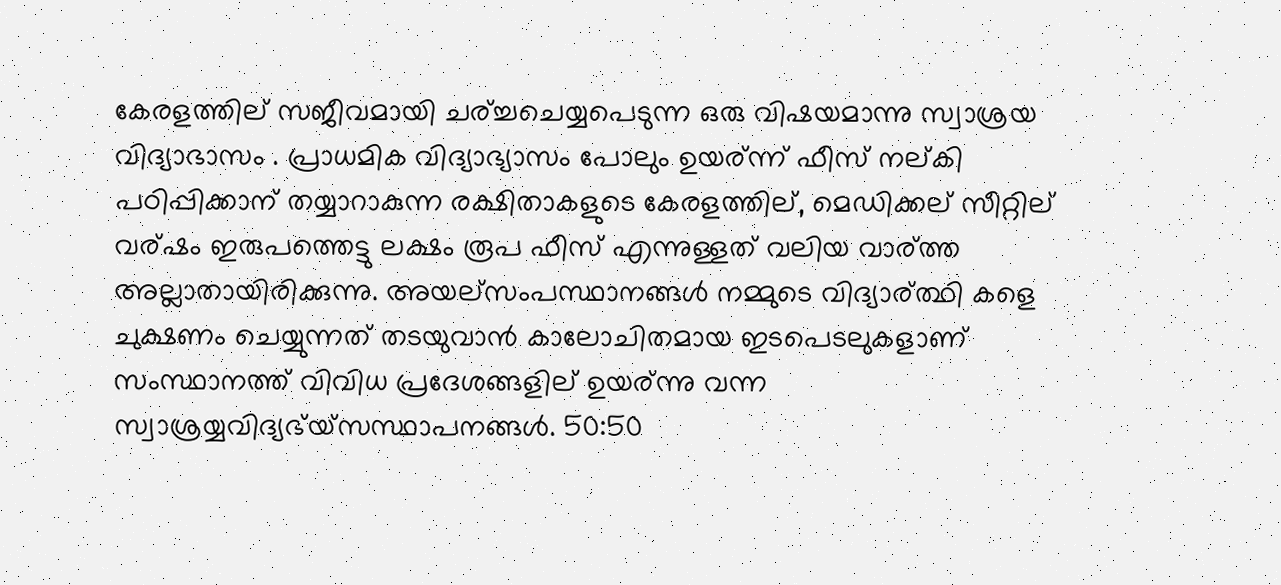കേരളത്തില് സജീവമായി ചര്ച്ചചെയ്യപെടുന്ന ഒരു വിഷയമാന്നു സ്വാശ്രയ വിദ്യാഭാസം . പ്രാധമിക വിദ്യാഭ്യാസം പോലും ഉയര്ന്ന് ഫീസ് നല്കി പഠിപ്പിക്കാന് തയ്യാറാകുന്ന രക്ഷിതാകളുടെ കേരളത്തില്, മെഡിക്കല് സീറ്റില് വര്ഷം ഇരുപത്തെട്ടു ലക്ഷം രൂപ ഫീസ് എന്നുള്ളത് വലിയ വാര്ത്ത അല്ലാതായിരിക്കുന്നു. അയല്സംപസ്ഥാനങ്ങള്‍ നമ്മുടെ വിദ്യാര്ത്ഥി കളെ ചുക്ഷണം ചെയ്യുന്നത് തടയുവാന്‍ കാലോചിതമായ ഇടപെടലുകളാണ് സംസ്ഥാനത്ത് വിവിധ പ്രദേശങ്ങളില് ഉയര്ന്നു വന്ന സ്വാശ്രയ്യവിദ്യഭ്യ്സസ്ഥാപനങ്ങള്‍. 50:50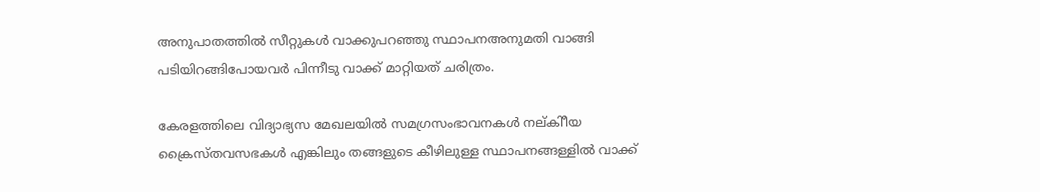അനുപാതത്തില്‍ സീറ്റുകള്‍ വാക്കുപറഞ്ഞു സ്ഥാപനഅനുമതി വാങ്ങി പടിയിറങ്ങിപോയവര്‍ പിന്നീടു വാക്ക് മാറ്റിയത് ചരിത്രം.

കേരളത്തിലെ വിദ്യാഭ്യസ മേഖലയില്‍ സമഗ്രസംഭാവനകള്‍ നല്കിീയ ക്രൈസ്തവസഭകള്‍ എങ്കിലും തങ്ങളുടെ കീഴിലുള്ള സ്ഥാപനങ്ങള്ളില്‍ വാക്ക്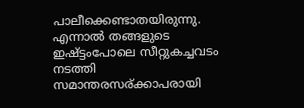പാലീക്കെണ്ടാതയിരുന്നു. എന്നാല്‍ തങ്ങളുടെ ഇഷ്ട്ടംപോലെ സീറ്റുകച്ചവടം നടത്തി സമാന്തരസര്ക്കാപരായി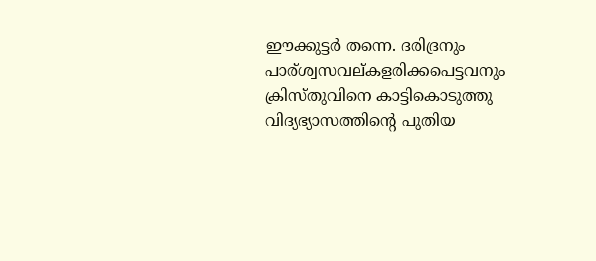ഈക്കുട്ടര്‍ തന്നെ. ദരിദ്രനും പാര്ശ്വസവല്കളരിക്കപെട്ടവനും ക്രിസ്തുവിനെ കാട്ടികൊടുത്തു വിദ്യഭ്യാസത്തിന്റെ പുതിയ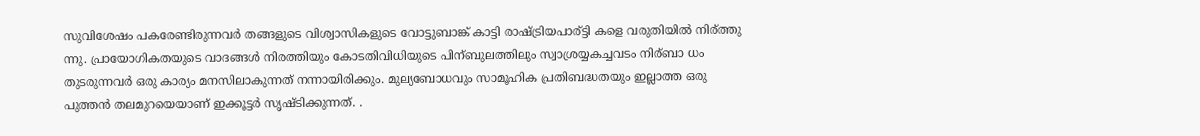സുവിശേഷം പകരേണ്ടിരുന്നവര്‍ തങ്ങളുടെ വിശ്വാസികളുടെ വോട്ടുബാങ്ക് കാട്ടി രാഷ്ട്രിയപാര്ട്ടി കളെ വരുതിയില്‍ നിര്ത്തു ന്നു. പ്രായോഗികതയുടെ വാദങ്ങള്‍ നിരത്തിയും കോടതിവിധിയുടെ പിന്ബുലത്തിലും സ്വാശ്രയ്യകച്ചവടം നിര്ബാ ധം തുടരുന്നവര്‍ ഒരു കാര്യം മനസിലാകുന്നത് നന്നായിരിക്കും. മുല്യബോധവും സാമൂഹിക പ്രതിബദ്ധതയും ഇല്ലാത്ത ഒരു പുത്തന്‍ തലമുറയെയാണ് ഇക്കൂട്ടര്‍ സൃഷ്ടിക്കുന്നത്. .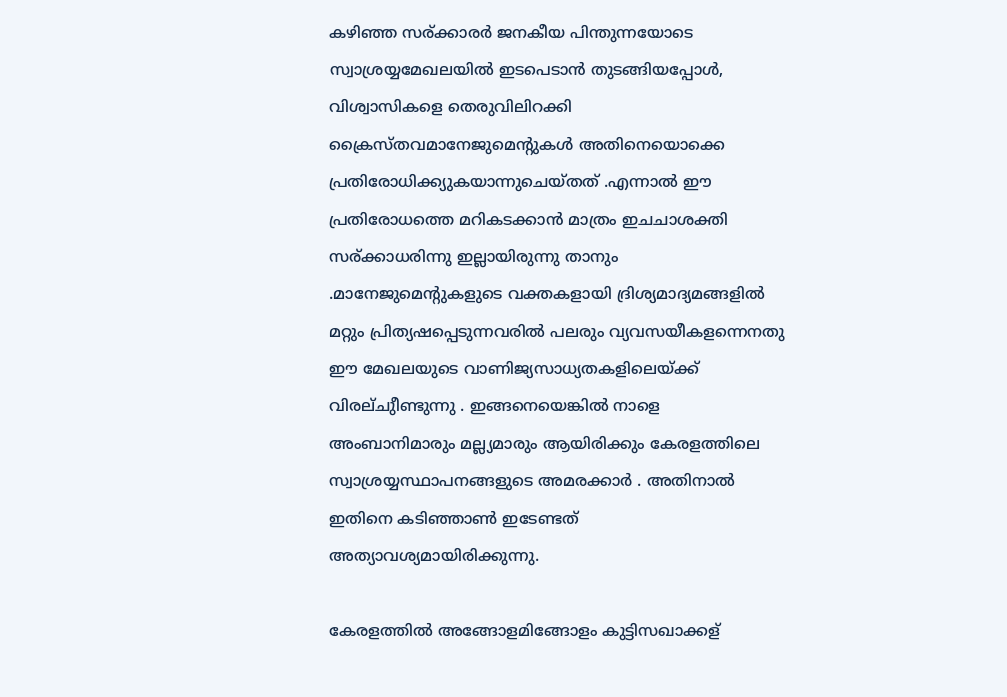കഴിഞ്ഞ സര്ക്കാരര്‍ ജനകീയ പിന്തുന്നയോടെ സ്വാശ്രയ്യമേഖലയില്‍ ഇടപെടാന്‍ തുടങ്ങിയപ്പോള്‍, വിശ്വാസികളെ തെരുവിലിറക്കി ക്രൈസ്തവമാനേജുമെന്റുകള്‍ അതിനെയൊക്കെ പ്രതിരോധിക്ക്യുകയാന്നുചെയ്തത് .എന്നാല്‍ ഈ പ്രതിരോധത്തെ മറികടക്കാന്‍ മാത്രം ഇചചാശക്തി സര്ക്കാധരിന്നു ഇല്ലായിരുന്നു താനും .മാനേജുമെന്റുകളുടെ വക്തകളായി ദ്രിശ്യമാദ്യമങ്ങളില്‍ മറ്റും പ്രിത്യഷപ്പെടുന്നവരില്‍ പലരും വ്യവസയീകളന്നെനതു ഈ മേഖലയുടെ വാണിജ്യസാധ്യതകളിലെയ്ക്ക് വിരല്ചുീണ്ടുന്നു . ഇങ്ങനെയെങ്കില്‍ നാളെ അംബാനിമാരും മല്ല്യമാരും ആയിരിക്കും കേരളത്തിലെ സ്വാശ്രയ്യസ്ഥാപനങ്ങളുടെ അമരക്കാര്‍ . അതിനാല്‍ ഇതിനെ കടിഞ്ഞാണ്‍ ഇടേണ്ടത് അത്യാവശ്യമായിരിക്കുന്നു.

കേരളത്തില്‍ അങ്ങോളമിങ്ങോളം കുട്ടിസഖാക്കള്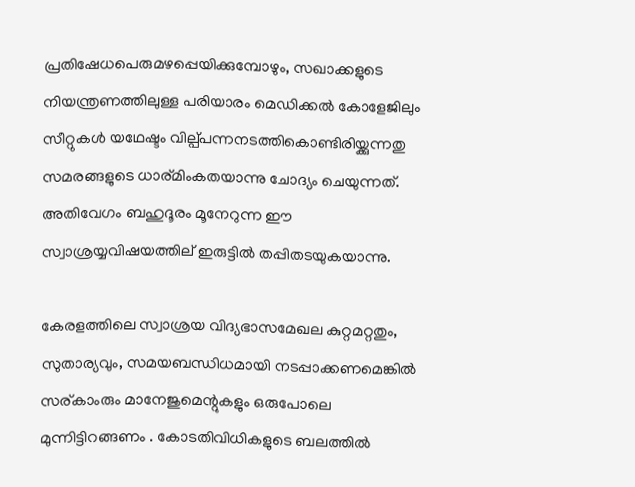പ്രതിഷേധപെരുമഴപ്പെയിക്കുമ്പോഴും, സഖാക്കളുടെ നിയന്ത്രണത്തിലുള്ള പരിയാരം മെഡിക്കല്‍ കോളേജിലും സീറ്റുകള്‍ യഥേഷ്ടം വില്പ്പന്നനടത്തികൊണ്ടിരിയ്ക്കുന്നതു സമരങ്ങളുടെ ധാര്മിംകതയാന്നു ചോദ്യം ചെയുന്നത്. അതിവേഗം ബഹുദൂരം മൂനേറുന്ന ഈ സ്വാശ്രയ്യവിഷയത്തില് ഇരുട്ടില്‍ തപ്പിതടയുകയാന്നു.

കേരളത്തിലെ സ്വാശ്രയ വിദ്യഭാസമേഖല കുറ്റമറ്റതും, സുതാര്യവും, സമയബന്ധിധമായി നടപ്പാക്കണമെങ്കില്‍ സര്കാംരും മാനേജുമെന്റുകളും ഒരുപോലെ മുന്നിട്ടിറങ്ങണം . കോടതിവിധികളുടെ ബലത്തില്‍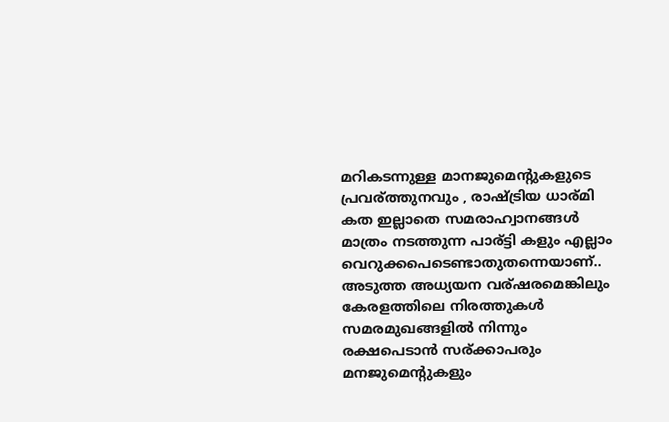മറികടന്നുള്ള മാനജുമെന്റുകളുടെ പ്രവര്ത്തുനവും , രാഷ്ട്രിയ ധാര്മി കത ഇല്ലാതെ സമരാഹ്വാനങ്ങള്‍ മാത്രം നടത്തുന്ന പാര്ട്ടി കളും എല്ലാം വെറുക്കപെടെണ്ടാതുതന്നെയാണ്.. അടുത്ത അധ്യയന വര്ഷരമെങ്കിലും കേരളത്തിലെ നിരത്തുകള്‍ സമരമുഖങ്ങളില്‍ നിന്നും രക്ഷപെടാന്‍ സര്ക്കാപരും മനജുമെന്റുകളും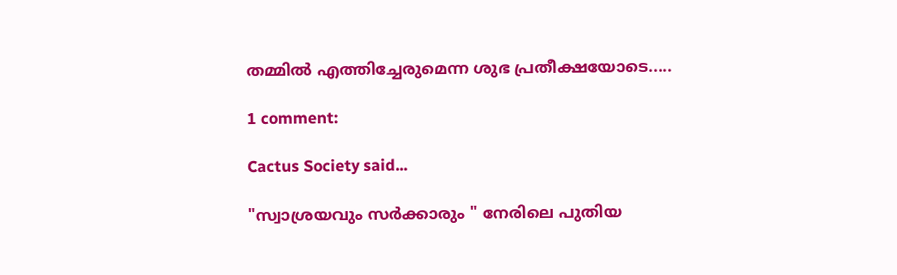തമ്മില്‍ എത്തിച്ചേരുമെന്ന ശുഭ പ്രതീക്ഷയോടെ.....

1 comment:

Cactus Society said...

"സ്വാശ്രയവും സര്‍ക്കാരും " നേരിലെ പുതിയ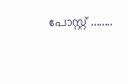പോസ്റ്റ്‌ ........